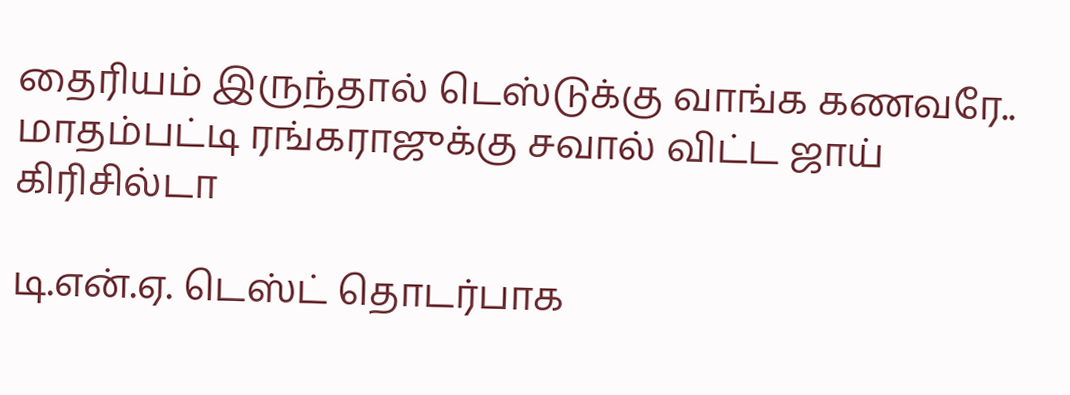தைரியம் இருந்தால் டெஸ்டுக்கு வாங்க கணவரே.. மாதம்பட்டி ரங்கராஜுக்கு சவால் விட்ட ஜாய் கிரிசில்டா

டி.என்.ஏ. டெஸ்ட் தொடர்பாக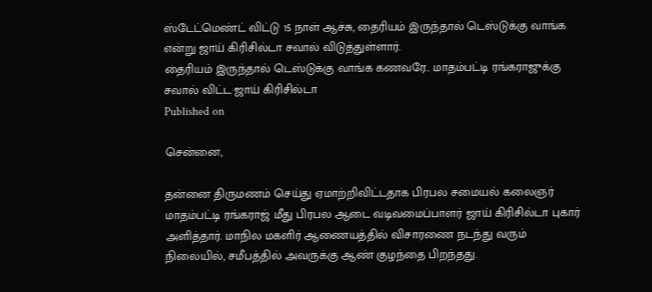ஸ்டேட்மெண்ட் விட்டு 15 நாள் ஆச்சு, தைரியம் இருந்தால் டெஸ்டுக்கு வாங்க என்று ஜாய் கிரிசில்டா சவால் விடுத்துள்ளார்.
தைரியம் இருந்தால் டெஸ்டுக்கு வாங்க கணவரே.. மாதம்பட்டி ரங்கராஜுக்கு சவால் விட்ட ஜாய் கிரிசில்டா
Published on

சென்னை,

தன்னை திருமணம் செய்து ஏமாற்றிவிட்டதாக பிரபல சமையல் கலைஞர் மாதம்பட்டி ரங்கராஜ் மீது பிரபல ஆடை வடிவமைப்பாளர் ஜாய் கிரிசில்டா புகார் அளித்தார். மாநில மகளிர் ஆணையத்தில் விசாரணை நடந்து வரும் நிலையில், சமீபத்தில் அவருக்கு ஆண் குழந்தை பிறந்தது.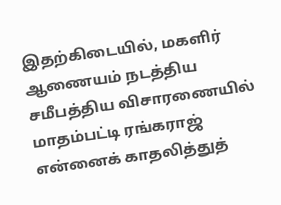இதற்கிடையில், மகளிர் ஆணையம் நடத்திய சமீபத்திய விசாரணையில் மாதம்பட்டி ரங்கராஜ் என்னைக் காதலித்துத்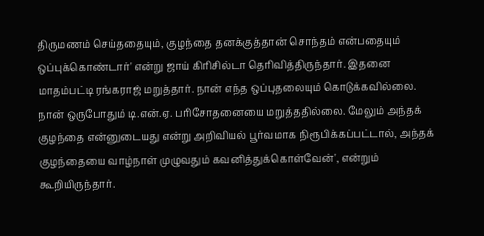திருமணம் செய்ததையும், குழந்தை தனக்குத்தான் சொந்தம் என்பதையும் ஒப்புக்கொண்டார்' என்று ஜாய் கிரிசில்டா தெரிவித்திருந்தார். இதனை மாதம்பட்டி ரங்கராஜ் மறுத்தார். நான் எந்த ஒப்புதலையும் கொடுக்கவில்லை. நான் ஒருபோதும் டி.என்.ஏ. பரிசோதனையை மறுத்ததில்லை. மேலும் அந்தக் குழந்தை என்னுடையது என்று அறிவியல் பூர்வமாக நிரூபிக்கப்பட்டால், அந்தக் குழந்தையை வாழ்நாள் முழுவதும் கவனித்துக்கொள்வேன்', என்றும் கூறியிருந்தார்.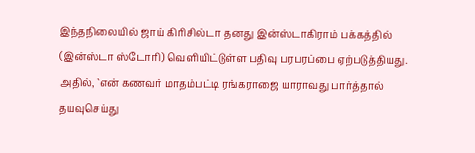இந்தநிலையில் ஜாய் கிரிசில்டா தனது இன்ஸ்டாகிராம் பக்கத்தில் (இன்ஸ்டா ஸ்டோரி) வெளியிட்டுள்ள பதிவு பரபரப்பை ஏற்படுத்தியது. அதில், `என் கணவர் மாதம்பட்டி ரங்கராஜை யாராவது பார்த்தால் தயவுசெய்து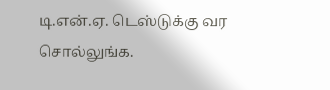டி.என்.ஏ. டெஸ்டுக்கு வர சொல்லுங்க.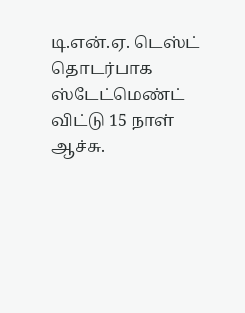டி.என்.ஏ. டெஸ்ட் தொடர்பாக ஸ்டேட்மெண்ட் விட்டு 15 நாள் ஆச்சு.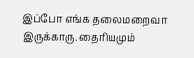இப்போ எங்க தலைமறைவா இருக்காரு. தைரியமும்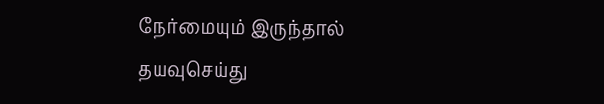நேர்மையும் இருந்தால் தயவுசெய்து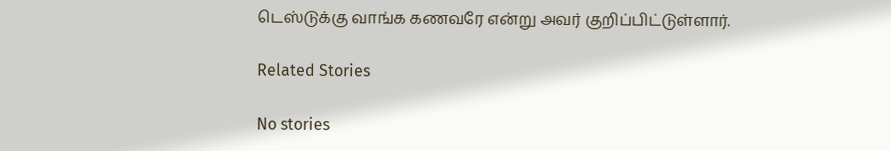டெஸ்டுக்கு வாங்க கணவரே என்று அவர் குறிப்பிட்டுள்ளார்.

Related Stories

No stories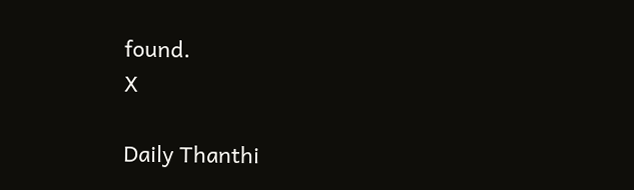found.
X

Daily Thanthi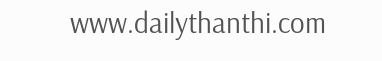www.dailythanthi.com